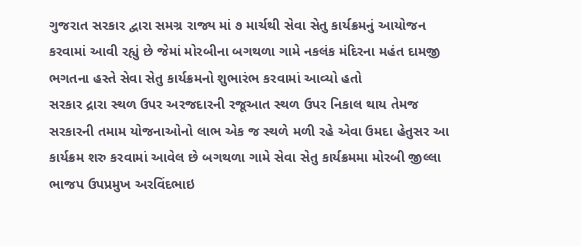ગુજરાત સરકાર દ્વારા સમગ્ર રાજ્ય માં ૭ માર્ચથી સેવા સેતુ કાર્યક્રમનું આયોજન કરવામાં આવી રહ્યું છે જેમાં મોરબીના બગથળા ગામે નકલંક મંદિરના મહંત દામજી ભગતના હસ્તે સેવા સેતુ કાર્યક્રમનો શુભારંભ કરવામાં આવ્યો હતો
સરકાર દ્રારા સ્થળ ઉપર અરજદારની રજૂઆત સ્થળ ઉપર નિકાલ થાય તેમજ સરકારની તમામ યોજનાઓનો લાભ એક જ સ્થળે મળી રહે એવા ઉમદા હેતુસર આ કાર્યક્રમ શરુ કરવામાં આવેલ છે બગથળા ગામે સેવા સેતુ કાર્યક્રમમા મોરબી જીલ્લા ભાજપ ઉપપ્રમુખ અરવિંદભાઇ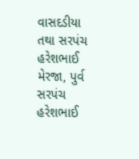વાસદડીયા તથા સરપંચ હરેશભાઈ મેરજા, પુર્વ સરપંચ હરેશભાઈ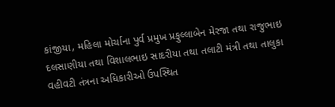કાંજીયા, મહિલા મોર્ચાના પુર્વ પ્રમુખ પ્રફુલ્લાબેન મેરજા તથા રાજુભાઇ દલસાણીયા તથા વિશાલભાઇ સાદરીયા તથા તલાટી મંત્રી તથા તાલુકા વહીવટી તંત્રના અધિકારીઓ ઉપસ્થિત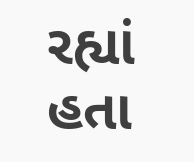રહ્યાં હતા